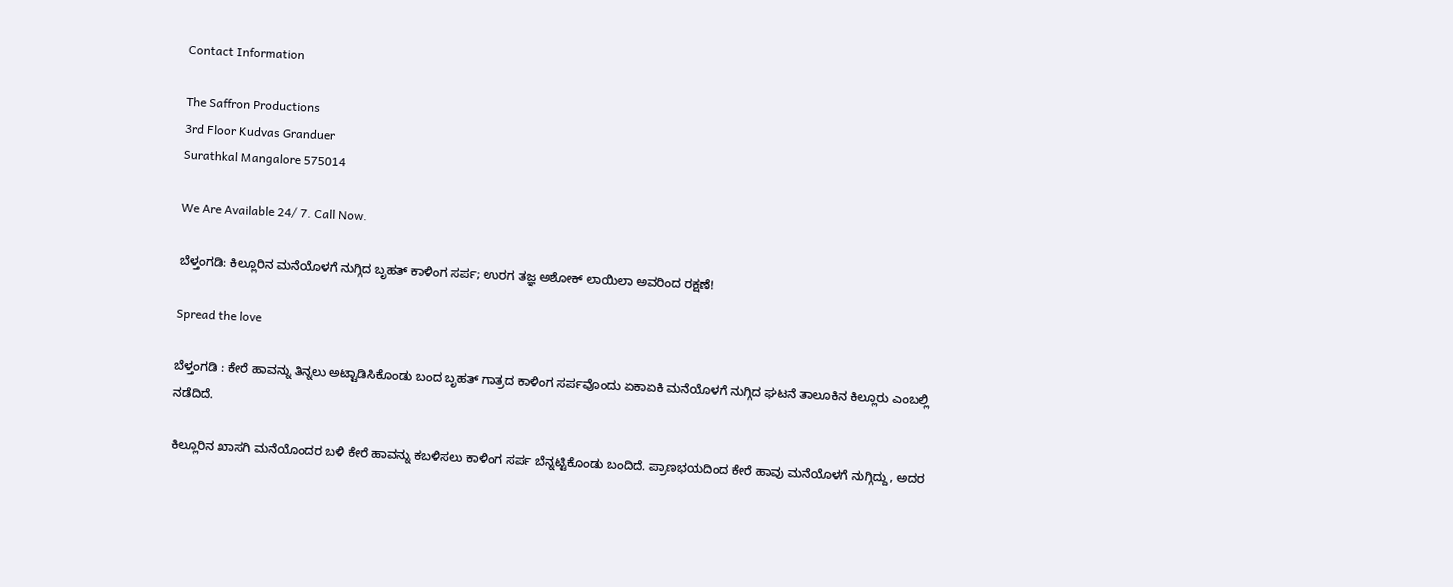Contact Information

The Saffron Productions
3rd Floor Kudvas Granduer
Surathkal Mangalore 575014

We Are Available 24/ 7. Call Now.

ಬೆಳ್ತಂಗಡಿ: ಕಿಲ್ಲೂರಿನ ಮನೆಯೊಳಗೆ ನುಗ್ಗಿದ ಬೃಹತ್ ಕಾಳಿಂಗ ಸರ್ಪ; ಉರಗ ತಜ್ಞ ಅಶೋಕ್ ಲಾಯಿಲಾ ಅವರಿಂದ ರಕ್ಷಣೆ!

Spread the love

ಬೆಳ್ತಂಗಡಿ : ಕೇರೆ ಹಾವನ್ನು ತಿನ್ನಲು ಅಟ್ಟಾಡಿಸಿಕೊಂಡು ಬಂದ ಬೃಹತ್ ಗಾತ್ರದ ಕಾಳಿಂಗ ಸರ್ಪವೊಂದು ಏಕಾಏಕಿ ಮನೆಯೊಳಗೆ ನುಗ್ಗಿದ ಘಟನೆ ತಾಲೂಕಿನ ಕಿಲ್ಲೂರು ಎಂಬಲ್ಲಿ ನಡೆದಿದೆ.

ಕಿಲ್ಲೂರಿನ ಖಾಸಗಿ ಮನೆಯೊಂದರ ಬಳಿ ಕೇರೆ ಹಾವನ್ನು ಕಬಳಿಸಲು ಕಾಳಿಂಗ ಸರ್ಪ ಬೆನ್ನಟ್ಟಿಕೊಂಡು ಬಂದಿದೆ. ಪ್ರಾಣಭಯದಿಂದ ಕೇರೆ ಹಾವು ಮನೆಯೊಳಗೆ ನುಗ್ಗಿದ್ದು, ಅದರ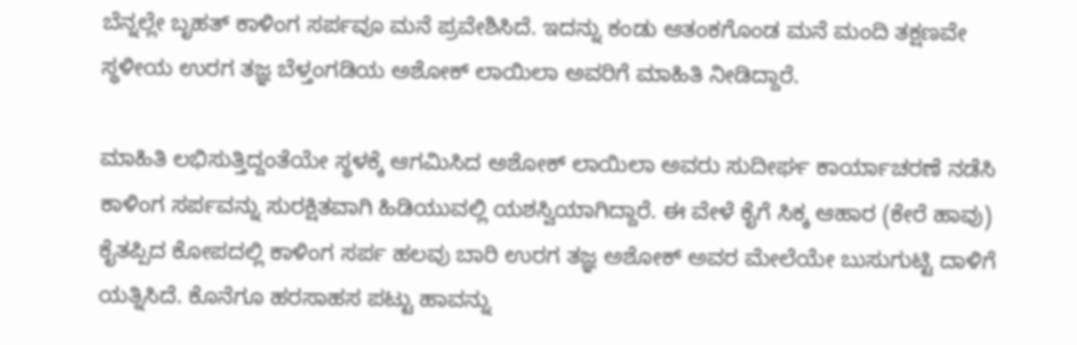ಬೆನ್ನಲ್ಲೇ ಬೃಹತ್ ಕಾಳಿಂಗ ಸರ್ಪವೂ ಮನೆ ಪ್ರವೇಶಿಸಿದೆ. ಇದನ್ನು ಕಂಡು ಆತಂಕಗೊಂಡ ಮನೆ ಮಂದಿ ತಕ್ಷಣವೇ ಸ್ಥಳೀಯ ಉರಗ ತಜ್ಞ ಬೆಳ್ತಂಗಡಿಯ ಅಶೋಕ್ ಲಾಯಿಲಾ ಅವರಿಗೆ ಮಾಹಿತಿ ನೀಡಿದ್ದಾರೆ.

ಮಾಹಿತಿ ಲಭಿಸುತ್ತಿದ್ದಂತೆಯೇ ಸ್ಥಳಕ್ಕೆ ಆಗಮಿಸಿದ ಅಶೋಕ್ ಲಾಯಿಲಾ ಅವರು ಸುದೀರ್ಘ ಕಾರ್ಯಾಚರಣೆ ನಡೆಸಿ ಕಾಳಿಂಗ ಸರ್ಪವನ್ನು ಸುರಕ್ಷಿತವಾಗಿ ಹಿಡಿಯುವಲ್ಲಿ ಯಶಸ್ವಿಯಾಗಿದ್ದಾರೆ. ಈ ವೇಳೆ ಕೈಗೆ ಸಿಕ್ಕ ಆಹಾರ (ಕೇರೆ ಹಾವು) ಕೈತಪ್ಪಿದ ಕೋಪದಲ್ಲಿ ಕಾಳಿಂಗ ಸರ್ಪ ಹಲವು ಬಾರಿ ಉರಗ ತಜ್ಞ ಅಶೋಕ್ ಅವರ ಮೇಲೆಯೇ ಬುಸುಗುಟ್ಟಿ ದಾಳಿಗೆ ಯತ್ನಿಸಿದೆ. ಕೊನೆಗೂ ಹರಸಾಹಸ ಪಟ್ಟು ಹಾವನ್ನು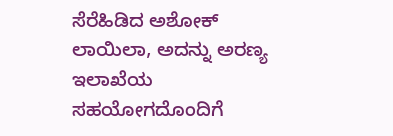ಸೆರೆಹಿಡಿದ ಅಶೋಕ್ ಲಾಯಿಲಾ, ಅದನ್ನು ಅರಣ್ಯ ಇಲಾಖೆಯ ಸಹಯೋಗದೊಂದಿಗೆ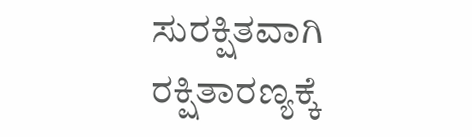ಸುರಕ್ಷಿತವಾಗಿ ರಕ್ಷಿತಾರಣ್ಯಕ್ಕೆ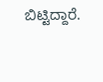ಬಿಟ್ಟಿದ್ದಾರೆ.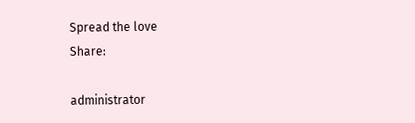Spread the love
Share:

administrator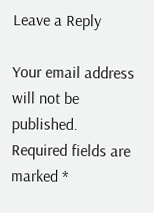Leave a Reply

Your email address will not be published. Required fields are marked *